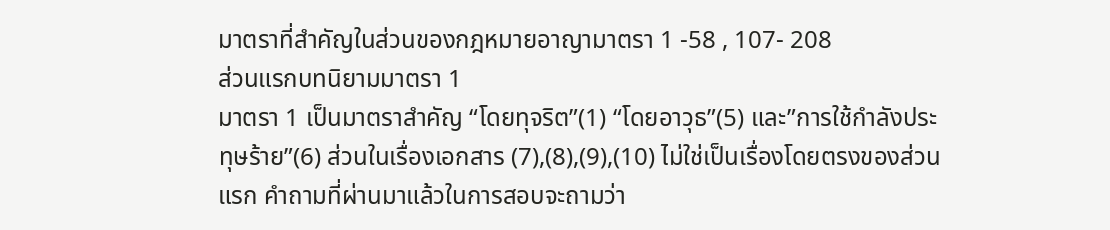มาตราที่สำคัญในส่วนของกฎหมายอาญามาตรา 1 -58 , 107- 208
ส่วนแรกบทนิยามมาตรา 1
มาตรา 1 เป็นมาตราสำคัญ “โดยทุจริต”(1) “โดยอาวุธ”(5) และ”การใช้กำลังประทุษร้าย”(6) ส่วนในเรื่องเอกสาร (7),(8),(9),(10) ไม่ใช่เป็นเรื่องโดยตรงของส่วนแรก คำถามที่ผ่านมาแล้วในการสอบจะถามว่า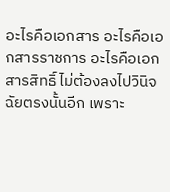อะไรคือเอกสาร อะไรคือเอกสารราชการ อะไรคือเอกสารสิทธิ์ ไม่ต้องลงไปวินิจฉัยตรงนั้นอีก เพราะ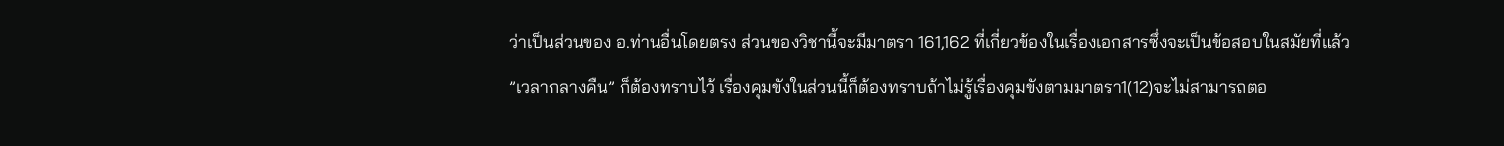ว่าเป็นส่วนของ อ.ท่านอื่นโดยตรง ส่วนของวิชานี้จะมีมาตรา 161,162 ที่เกี่ยวข้องในเรื่องเอกสารซึ่งจะเป็นข้อสอบในสมัยที่แล้ว
”เวลากลางคืน” ก็ต้องทราบไว้ เรื่องคุมขังในส่วนนี้ก็ต้องทราบถ้าไม่รู้เรื่องคุมขังตามมาตรา1(12)จะไม่สามารถตอ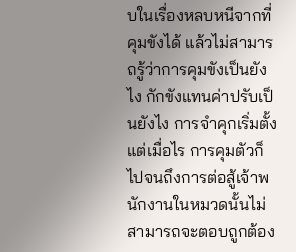บในเรื่องหลบหนีจากที่คุมขังได้ แล้วไม่สามารถรู้ว่าการคุมขังเป็นยังไง กักขังแทนค่าปรับเป็นยังไง การจำคุกเริ่มตั้งแต่เมื่อไร การคุมตัวก็ไปจนถึงการต่อสู้เจ้าพนักงานในหมวดนั้นไม่สามารถจะตอบถูกต้อง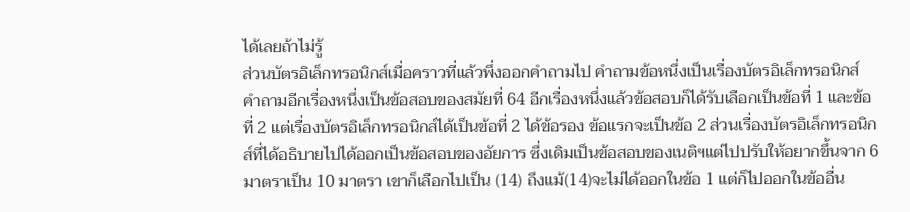ได้เลยถ้าไม่รู้
ส่วนบัตรอิเล็กทรอนิกส์เมื่อคราวที่แล้วพึ่งออกคำถามไป คำถามข้อหนึ่งเป็นเรื่องบัตรอิเล็กทรอนิกส์ คำถามอีกเรื่องหนึ่งเป็นข้อสอบของสมัยที่ 64 อีกเรื่องหนึ่งแล้วข้อสอบก็ได้รับเลือกเป็นข้อที่ 1 และข้อที่ 2 แต่เรื่องบัตรอิเล็กทรอนิกส์ได้เป็นข้อที่ 2 ได้ข้อรอง ข้อแรกจะเป็นข้อ 2 ส่วนเรื่องบัตรอิเล็กทรอนิกส์ที่ได้อธิบายไปได้ออกเป็นข้อสอบของอัยการ ซึ่งเดิมเป็นข้อสอบของเนติฯแต่ไปปรับให้อยากขึ้นจาก 6 มาตราเป็น 10 มาตรา เขาก็เลือกไปเป็น (14) ถึงแม้(14)จะไม่ได้ออกในข้อ 1 แต่ก็ไปออกในข้ออื่น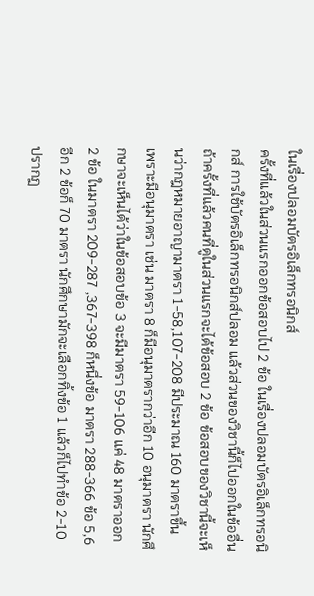ในเรื่องปลอมบัตรอิเล็กทรอนิกส์
ครั้งที่แล้วในส่วนแรกออกข้อสอบไป 2 ข้อ ในเรื่องปลอมบัตรอิเล็กทรอนิกส์ การใช้บัตรอิเล็กทรอนิกส์ปลอม แล้วส่วนของวิชานี้ก็ไปออกในข้ออื่น ถ้าครั้งที่แล้วคนที่ดูในส่วนแรกจะได้ข้อสอบ 2 ข้อ ข้อสอบของวิชานี้จะเห็นว่ากฎหมายอาญามาตรา 1-58,107-208 มีประมาณ 160 มาตราขึ้น เพราะมีอนุมาตรา เช่น มาตรา 8 ก็มีอนุมาตรากว่าอีก 10 อนุมาตรา นักศึกษาจะเห็นได้ว่าในข้อสอบข้อ 3 จะมีมาตรา 59-106 แค่ 48 มาตราออก 2 ข้อ ในมาตรา 209-287 ,367-398 ก็หนึ่งข้อ มาตรา 288-366 ข้อ 5,6 อีก 2 ข้อก็ 70 มาตรา นักศึกษามักจะเลือกทิ้งข้อ 1 แล้วก็ไปทำข้อ 2-10 ปรากฏ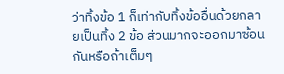ว่าทิ้งข้อ 1 ก็เท่ากับทิ้งข้ออื่นด้วยกลายเป็นทิ้ง 2 ข้อ ส่วนมากจะออกมาซ้อนกันหรือถ้าเต็มๆ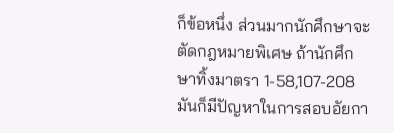ก็ข้อหนึ่ง ส่วนมากนักศึกษาจะตัดกฎหมายพิเศษ ถ้านักศึกษาทิ้งมาตรา 1-58,107-208มันก็มีปัญหาในการสอบอัยกา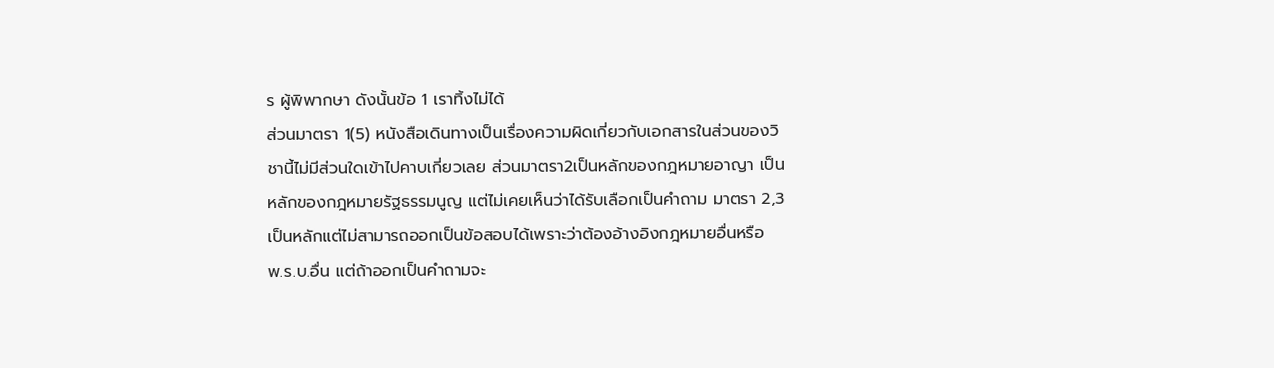ร ผู้พิพากษา ดังนั้นข้อ 1 เราทิ้งไม่ได้
ส่วนมาตรา 1(5) หนังสือเดินทางเป็นเรื่องความผิดเกี่ยวกับเอกสารในส่วนของวิชานี้ไม่มีส่วนใดเข้าไปคาบเกี่ยวเลย ส่วนมาตรา2เป็นหลักของกฎหมายอาญา เป็นหลักของกฎหมายรัฐธรรมนูญ แต่ไม่เคยเห็นว่าได้รับเลือกเป็นคำถาม มาตรา 2,3 เป็นหลักแต่ไม่สามารถออกเป็นข้อสอบได้เพราะว่าต้องอ้างอิงกฎหมายอื่นหรือ พ.ร.บ.อื่น แต่ถ้าออกเป็นคำถามจะ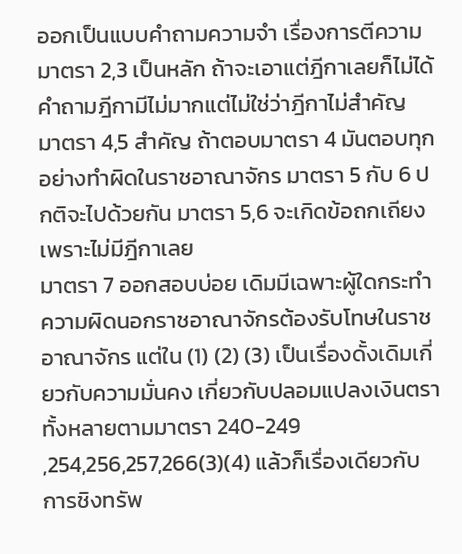ออกเป็นแบบคำถามความจำ เรื่องการตีความมาตรา 2,3 เป็นหลัก ถ้าจะเอาแต่ฎีกาเลยก็ไม่ได้ คำถามฎีกามีไม่มากแต่ไม่ใช่ว่าฎีกาไม่สำคัญ
มาตรา 4,5 สำคัญ ถ้าตอบมาตรา 4 มันตอบทุกอย่างทำผิดในราชอาณาจักร มาตรา 5 กับ 6 ปกติจะไปด้วยกัน มาตรา 5,6 จะเกิดข้อถกเถียงเพราะไม่มีฎีกาเลย
มาตรา 7 ออกสอบบ่อย เดิมมีเฉพาะผู้ใดกระทำความผิดนอกราชอาณาจักรต้องรับโทษในราชอาณาจักร แต่ใน (1) (2) (3) เป็นเรื่องดั้งเดิมเกี่ยวกับความมั่นคง เกี่ยวกับปลอมแปลงเงินตราทั้งหลายตามมาตรา 240-249 ,254,256,257,266(3)(4) แล้วก็เรื่องเดียวกับการชิงทรัพ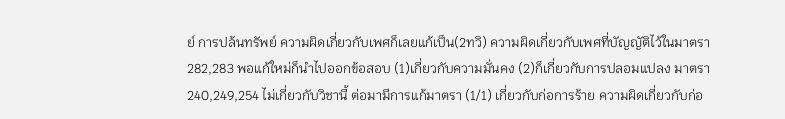ย์ การปล้นทรัพย์ ความผิดเกี่ยวกับเพศก็เลยแก้เป็น(2ทวิ) ความผิดเกี่ยวกับเพศที่บัญญัติไว้ในมาตรา 282,283 พอแก้ใหม่ก็นำไปออกข้อสอบ (1)เกี่ยวกับความมั่นคง (2)ก็เกี่ยวกับการปลอมแปลง มาตรา240,249,254 ไม่เกี่ยวกับวิชานี้ ต่อมามีการแก้มาตรา (1/1) เกี่ยวกับก่อการร้าย ความผิดเกี่ยวกับก่อ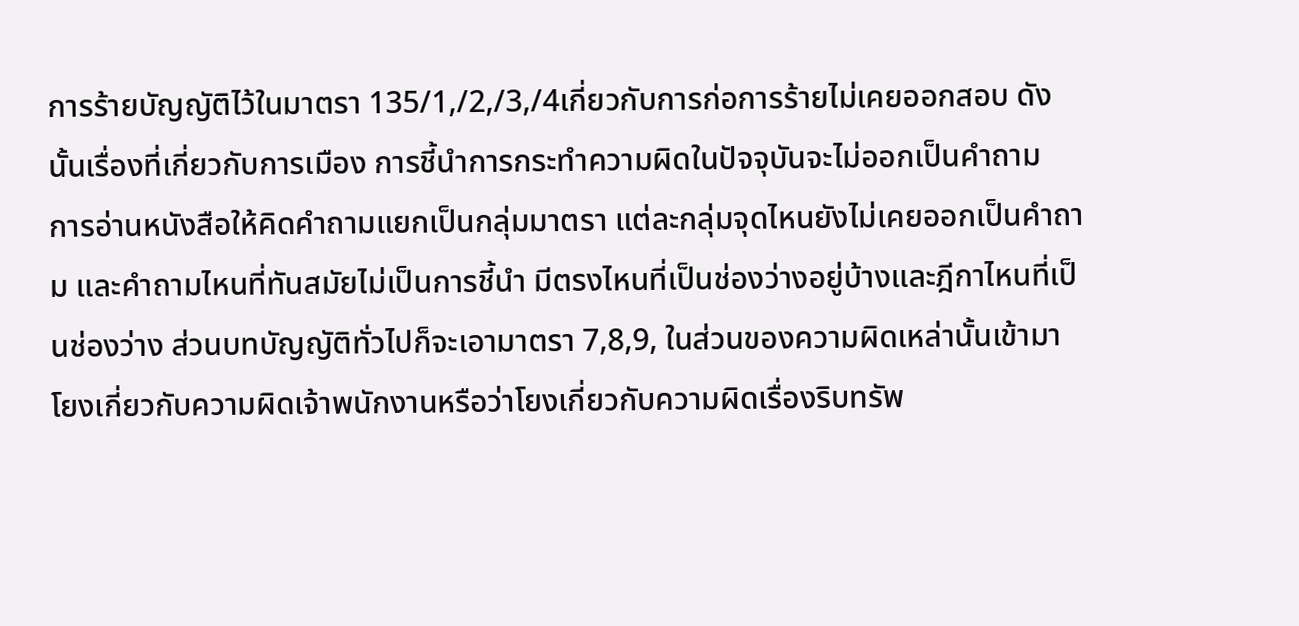การร้ายบัญญัติไว้ในมาตรา 135/1,/2,/3,/4เกี่ยวกับการก่อการร้ายไม่เคยออกสอบ ดังนั้นเรื่องที่เกี่ยวกับการเมือง การชี้นำการกระทำความผิดในปัจจุบันจะไม่ออกเป็นคำถาม
การอ่านหนังสือให้คิดคำถามแยกเป็นกลุ่มมาตรา แต่ละกลุ่มจุดไหนยังไม่เคยออกเป็นคำถาม และคำถามไหนที่ทันสมัยไม่เป็นการชี้นำ มีตรงไหนที่เป็นช่องว่างอยู่บ้างและฎีกาไหนที่เป็นช่องว่าง ส่วนบทบัญญัติทั่วไปก็จะเอามาตรา 7,8,9, ในส่วนของความผิดเหล่านั้นเข้ามาโยงเกี่ยวกับความผิดเจ้าพนักงานหรือว่าโยงเกี่ยวกับความผิดเรื่องริบทรัพ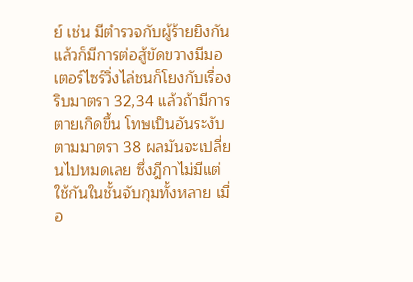ย์ เช่น มีตำรวจกับผู้ร้ายยิงกันแล้วก็มีการต่อสู้ขัดขวางมีมอเตอร์ไซร์วิ่งไล่ชนก็โยงกับเรื่องริบมาตรา 32,34 แล้วถ้ามีการตายเกิดขึ้น โทษเป็นอันระงับตามมาตรา 38 ผลมันจะเปลี่ยนไปหมดเลย ซึ่งฎีกาไม่มีแต่ใช้กันในชั้นจับกุมทั้งหลาย เมื่อ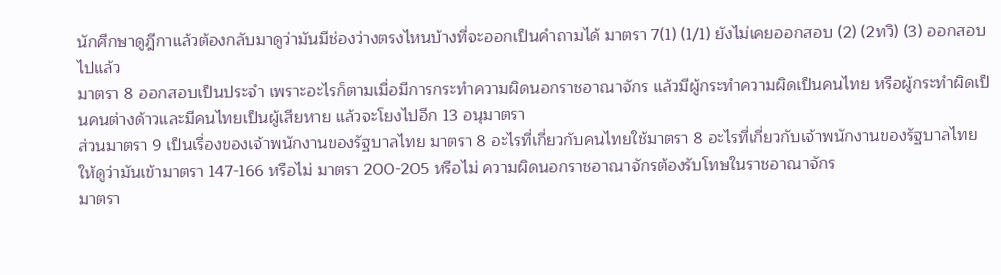นักศึกษาดูฎีกาแล้วต้องกลับมาดูว่ามันมีช่องว่างตรงไหนบ้างที่จะออกเป็นคำถามได้ มาตรา 7(1) (1/1) ยังไม่เคยออกสอบ (2) (2ทวิ) (3) ออกสอบไปแล้ว
มาตรา 8 ออกสอบเป็นประจำ เพราะอะไรก็ตามเมื่อมีการกระทำความผิดนอกราชอาณาจักร แล้วมีผู้กระทำความผิดเป็นคนไทย หรือผู้กระทำผิดเป็นคนต่างด้าวและมีคนไทยเป็นผู้เสียหาย แล้วจะโยงไปอีก 13 อนุมาตรา
ส่วนมาตรา 9 เป็นเรื่องของเจ้าพนักงานของรัฐบาลไทย มาตรา 8 อะไรที่เกี่ยวกับคนไทยใช้มาตรา 8 อะไรที่เกี่ยวกับเจ้าพนักงานของรัฐบาลไทยให้ดูว่ามันเข้ามาตรา 147-166 หรือไม่ มาตรา 200-205 หรือไม่ ความผิดนอกราชอาณาจักรต้องรับโทษในราชอาณาจักร
มาตรา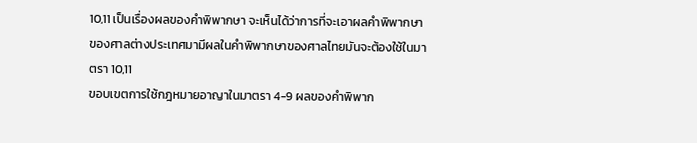10,11 เป็นเรื่องผลของคำพิพากษา จะเห็นได้ว่าการที่จะเอาผลคำพิพากษาของศาลต่างประเทศมามีผลในคำพิพากษาของศาลไทยมันจะต้องใช้ในมาตรา 10,11
ขอบเขตการใช้กฎหมายอาญาในมาตรา 4-9 ผลของคำพิพาก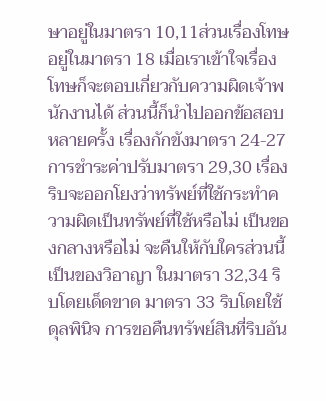ษาอยู่ในมาตรา 10,11ส่วนเรื่องโทษอยู่ในมาตรา 18 เมื่อเราเข้าใจเรื่องโทษก็จะตอบเกี่ยวกับความผิดเจ้าพนักงานได้ ส่วนนี้ก็นำไปออกข้อสอบหลายครั้ง เรื่องกักขังมาตรา 24-27การชำระค่าปรับมาตรา 29,30 เรื่องริบจะออกโยงว่าทรัพย์ที่ใช้กระทำความผิดเป็นทรัพย์ที่ใช้หรือไม่ เป็นของกลางหรือไม่ จะคืนให้กับใครส่วนนี้เป็นของวิอาญา ในมาตรา 32,34 ริบโดยเด็ดขาด มาตรา 33 ริบโดยใช้ดุลพินิจ การขอคืนทรัพย์สินที่ริบอัน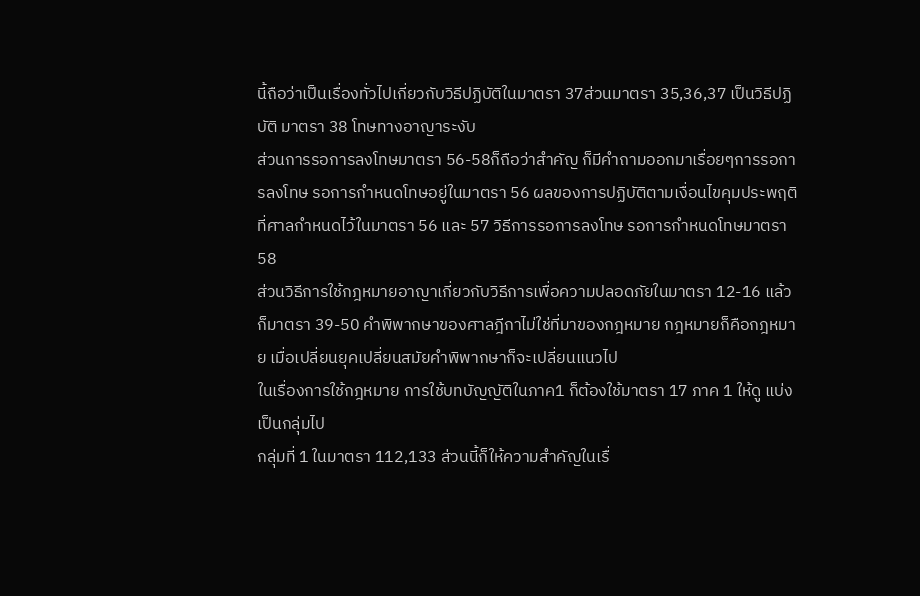นี้ถือว่าเป็นเรื่องทั่วไปเกี่ยวกับวิธีปฏิบัติในมาตรา 37ส่วนมาตรา 35,36,37 เป็นวิธีปฏิบัติ มาตรา 38 โทษทางอาญาระงับ
ส่วนการรอการลงโทษมาตรา 56-58ก็ถือว่าสำคัญ ก็มีคำถามออกมาเรื่อยๆการรอการลงโทษ รอการกำหนดโทษอยู่ในมาตรา 56 ผลของการปฏิบัติตามเงื่อนไขคุมประพฤติที่ศาลกำหนดไว้ในมาตรา 56 และ 57 วิธีการรอการลงโทษ รอการกำหนดโทษมาตรา 58
ส่วนวิธีการใช้กฎหมายอาญาเกี่ยวกับวิธีการเพื่อความปลอดภัยในมาตรา 12-16 แล้วก็มาตรา 39-50 คำพิพากษาของศาลฎีกาไม่ใช่ที่มาของกฎหมาย กฎหมายก็คือกฎหมาย เมื่อเปลี่ยนยุคเปลี่ยนสมัยคำพิพากษาก็จะเปลี่ยนแนวไป
ในเรื่องการใช้กฎหมาย การใช้บทบัญญัติในภาค1 ก็ต้องใช้มาตรา 17 ภาค 1 ให้ดู แบ่งเป็นกลุ่มไป
กลุ่มที่ 1 ในมาตรา 112,133 ส่วนนี้ก็ให้ความสำคัญในเรื่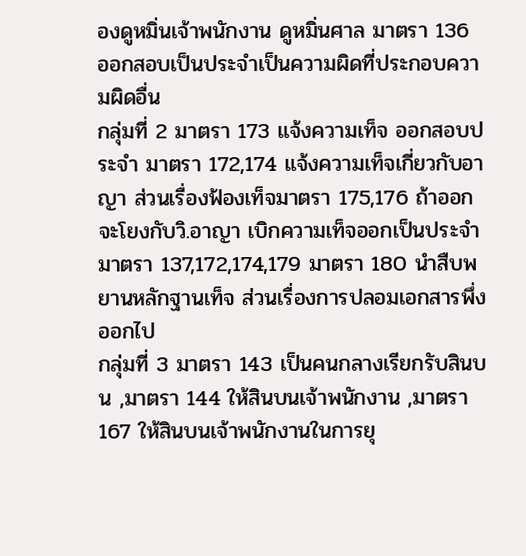องดูหมิ่นเจ้าพนักงาน ดูหมิ่นศาล มาตรา 136 ออกสอบเป็นประจำเป็นความผิดที่ประกอบความผิดอื่น
กลุ่มที่ 2 มาตรา 173 แจ้งความเท็จ ออกสอบประจำ มาตรา 172,174 แจ้งความเท็จเกี่ยวกับอาญา ส่วนเรื่องฟ้องเท็จมาตรา 175,176 ถ้าออกจะโยงกับวิ.อาญา เบิกความเท็จออกเป็นประจำมาตรา 137,172,174,179 มาตรา 180 นำสืบพยานหลักฐานเท็จ ส่วนเรื่องการปลอมเอกสารพึ่งออกไป
กลุ่มที่ 3 มาตรา 143 เป็นคนกลางเรียกรับสินบน ,มาตรา 144 ให้สินบนเจ้าพนักงาน ,มาตรา167 ให้สินบนเจ้าพนักงานในการยุ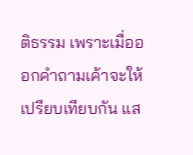ติธรรม เพราะเมื่อออกคำถามเค้าจะให้เปรียบเทียบกัน แส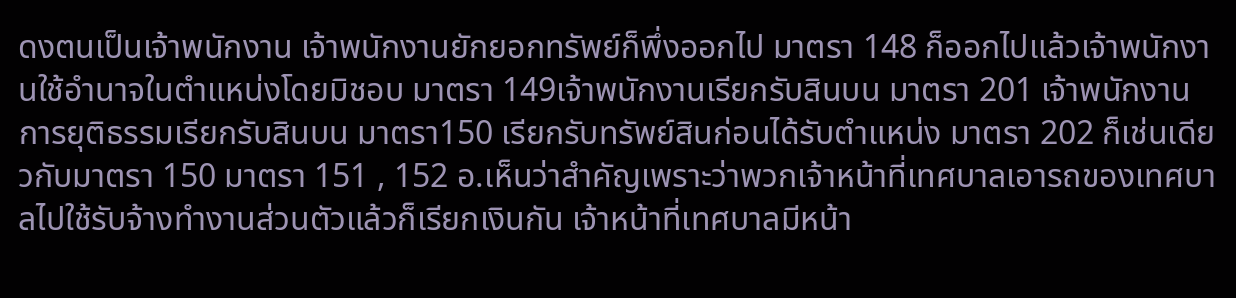ดงตนเป็นเจ้าพนักงาน เจ้าพนักงานยักยอกทรัพย์ก็พึ่งออกไป มาตรา 148 ก็ออกไปแล้วเจ้าพนักงานใช้อำนาจในตำแหน่งโดยมิชอบ มาตรา 149เจ้าพนักงานเรียกรับสินบน มาตรา 201 เจ้าพนักงานการยุติธรรมเรียกรับสินบน มาตรา150 เรียกรับทรัพย์สินก่อนได้รับตำแหน่ง มาตรา 202 ก็เช่นเดียวกับมาตรา 150 มาตรา 151 , 152 อ.เห็นว่าสำคัญเพราะว่าพวกเจ้าหน้าที่เทศบาลเอารถของเทศบาลไปใช้รับจ้างทำงานส่วนตัวแล้วก็เรียกเงินกัน เจ้าหน้าที่เทศบาลมีหน้า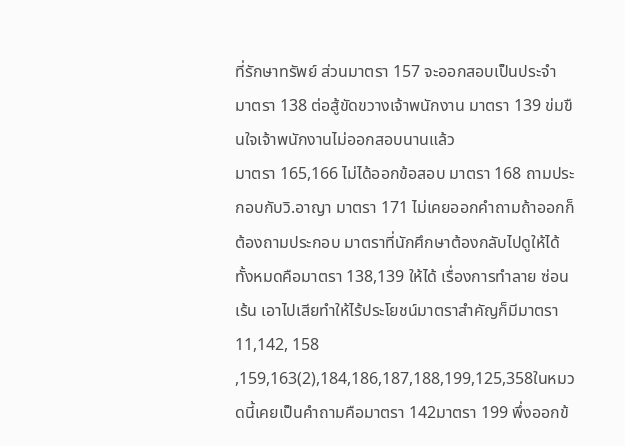ที่รักษาทรัพย์ ส่วนมาตรา 157 จะออกสอบเป็นประจำ มาตรา 138 ต่อสู้ขัดขวางเจ้าพนักงาน มาตรา 139 ข่มขืนใจเจ้าพนักงานไม่ออกสอบนานแล้ว
มาตรา 165,166 ไม่ได้ออกข้อสอบ มาตรา 168 ถามประกอบกับวิ.อาญา มาตรา 171 ไม่เคยออกคำถามถ้าออกก็ต้องถามประกอบ มาตราที่นักศึกษาต้องกลับไปดูให้ได้ทั้งหมดคือมาตรา 138,139 ให้ได้ เรื่องการทำลาย ซ่อนเร้น เอาไปเสียทำให้ไร้ประโยชน์มาตราสำคัญก็มีมาตรา11,142, 158 ,159,163(2),184,186,187,188,199,125,358ในหมวดนี้เคยเป็นคำถามคือมาตรา 142มาตรา 199 พึ่งออกข้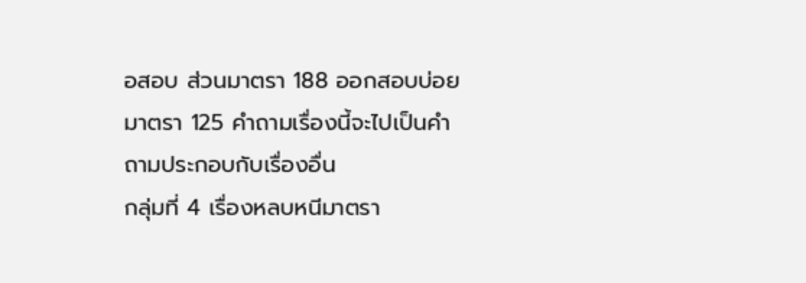อสอบ ส่วนมาตรา 188 ออกสอบบ่อย มาตรา 125 คำถามเรื่องนี้จะไปเป็นคำถามประกอบกับเรื่องอื่น
กลุ่มที่ 4 เรื่องหลบหนีมาตรา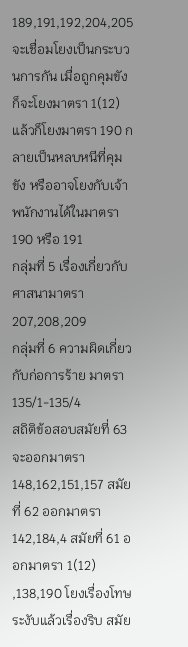189,191,192,204,205 จะเชื่อมโยงเป็นกระบวนการกัน เมื่อถูกคุมขังก็จะโยงมาตรา 1(12) แล้วก็โยงมาตรา 190 กลายเป็นหลบหนีที่คุมขัง หรืออาจโยงกับเจ้าพนักงานได้ในมาตรา 190 หรือ 191
กลุ่มที่ 5 เรื่องเกี่ยวกับศาสนามาตรา 207,208,209
กลุ่มที่ 6 ความผิดเกี่ยวกับก่อการร้าย มาตรา 135/1-135/4
สถิติข้อสอบสมัยที่ 63 จะออกมาตรา 148,162,151,157 สมัยที่ 62 ออกมาตรา 142,184,4 สมัยที่ 61 ออกมาตรา 1(12) ,138,190 โยงเรื่องโทษระงับแล้วเรื่องริบ สมัย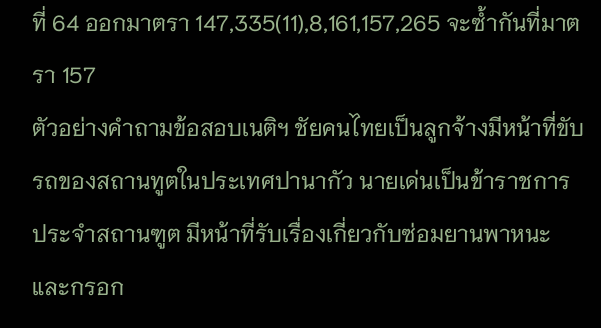ที่ 64 ออกมาตรา 147,335(11),8,161,157,265 จะซ้ำกันที่มาตรา 157
ตัวอย่างคำถามข้อสอบเนติฯ ชัยคนไทยเป็นลูกจ้างมีหน้าที่ขับรถของสถานทูตในประเทศปานากัว นายเด่นเป็นข้าราชการประจำสถานฑูต มีหน้าที่รับเรื่องเกี่ยวกับซ่อมยานพาหนะและกรอก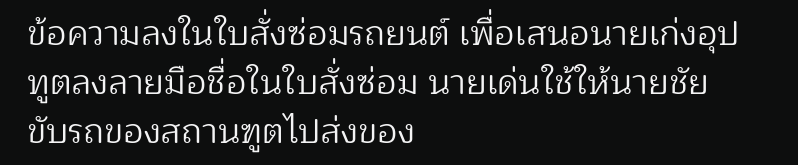ข้อความลงในใบสั่งซ่อมรถยนต์ เพื่อเสนอนายเก่งอุปทูตลงลายมือชื่อในใบสั่งซ่อม นายเด่นใช้ให้นายชัยขับรถของสถานฑูตไปส่งของ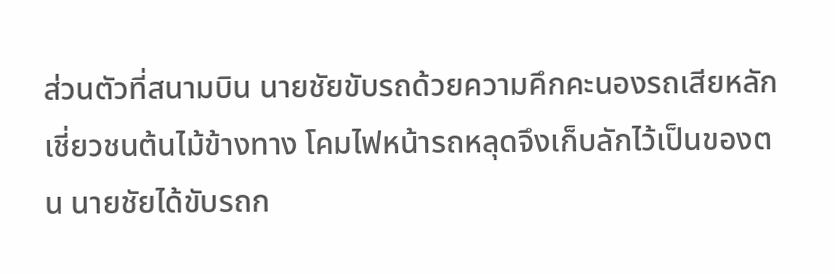ส่วนตัวที่สนามบิน นายชัยขับรถด้วยความคึกคะนองรถเสียหลักเชี่ยวชนต้นไม้ข้างทาง โคมไฟหน้ารถหลุดจึงเก็บลักไว้เป็นของตน นายชัยได้ขับรถก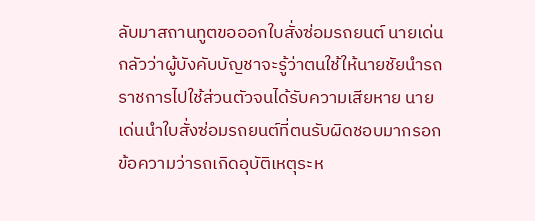ลับมาสถานทูตขอออกใบสั่งซ่อมรถยนต์ นายเด่นกลัวว่าผู้บังคับบัญชาจะรู้ว่าตนใช้ให้นายชัยนำรถราชการไปใช้ส่วนตัวจนได้รับความเสียหาย นายเด่นนำใบสั่งซ่อมรถยนต์ที่ตนรับผิดชอบมากรอกข้อความว่ารถเกิดอุบัติเหตุระห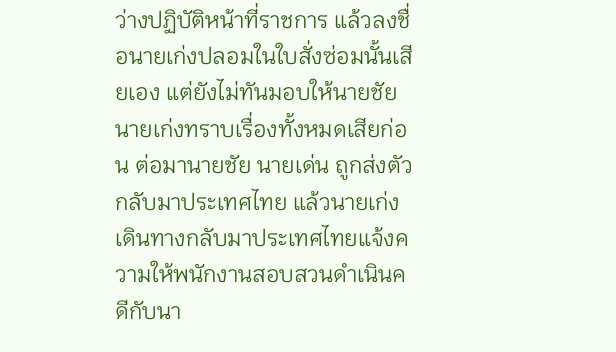ว่างปฏิบัติหน้าที่ราชการ แล้วลงชื่อนายเก่งปลอมในใบสั่งซ่อมนั้นเสียเอง แต่ยังไม่ทันมอบให้นายชัย นายเก่งทราบเรื่องทั้งหมดเสียก่อน ต่อมานายชัย นายเด่น ถูกส่งตัวกลับมาประเทศไทย แล้วนายเก่งเดินทางกลับมาประเทศไทยแจ้งความให้พนักงานสอบสวนดำเนินคดีกับนา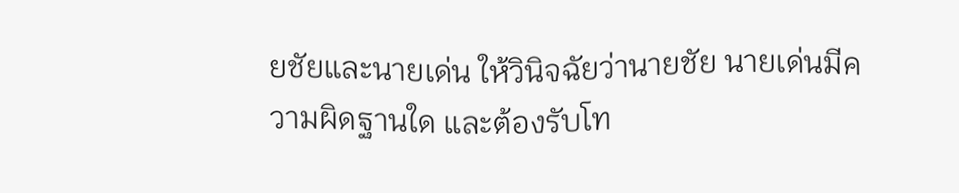ยชัยและนายเด่น ให้วินิจฉัยว่านายชัย นายเด่นมีความผิดฐานใด และต้องรับโท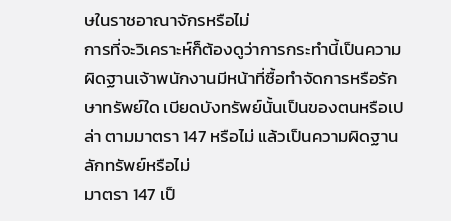ษในราชอาณาจักรหรือไม่
การที่จะวิเคราะห์ก็ต้องดูว่าการกระทำนี้เป็นความผิดฐานเจ้าพนักงานมีหน้าที่ซื้อทำจัดการหรือรักษาทรัพย์ใด เบียดบังทรัพย์นั้นเป็นของตนหรือเปล่า ตามมาตรา 147 หรือไม่ แล้วเป็นความผิดฐานลักทรัพย์หรือไม่
มาตรา 147 เป็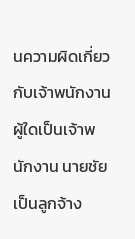นความผิดเกี่ยวกับเจ้าพนักงาน ผู้ใดเป็นเจ้าพนักงาน นายชัยเป็นลูกจ้าง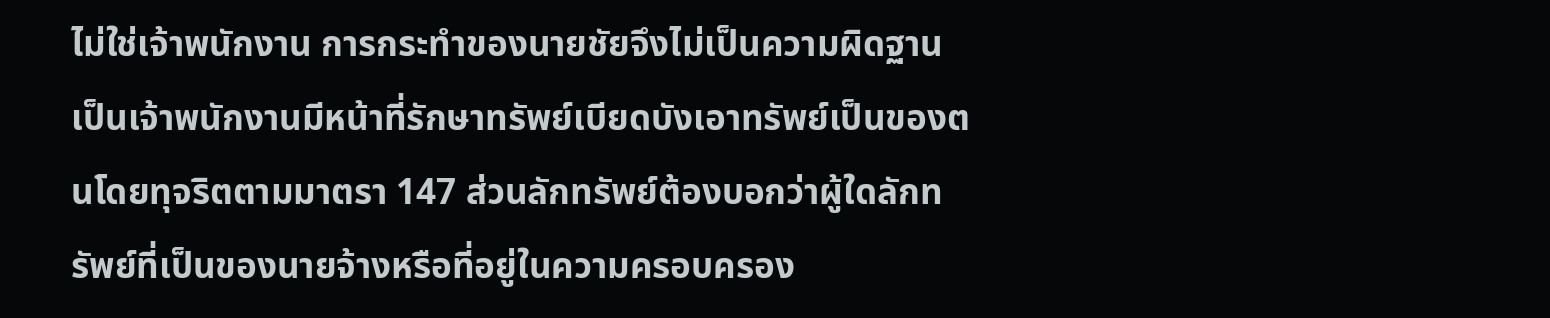ไม่ใช่เจ้าพนักงาน การกระทำของนายชัยจึงไม่เป็นความผิดฐานเป็นเจ้าพนักงานมีหน้าที่รักษาทรัพย์เบียดบังเอาทรัพย์เป็นของตนโดยทุจริตตามมาตรา 147 ส่วนลักทรัพย์ต้องบอกว่าผู้ใดลักทรัพย์ที่เป็นของนายจ้างหรือที่อยู่ในความครอบครอง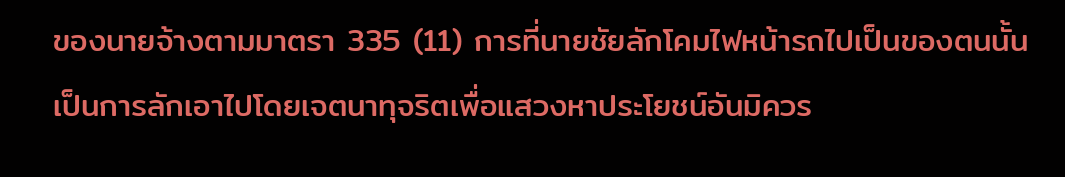ของนายจ้างตามมาตรา 335 (11) การที่นายชัยลักโคมไฟหน้ารถไปเป็นของตนนั้นเป็นการลักเอาไปโดยเจตนาทุจริตเพื่อแสวงหาประโยชน์อันมิควร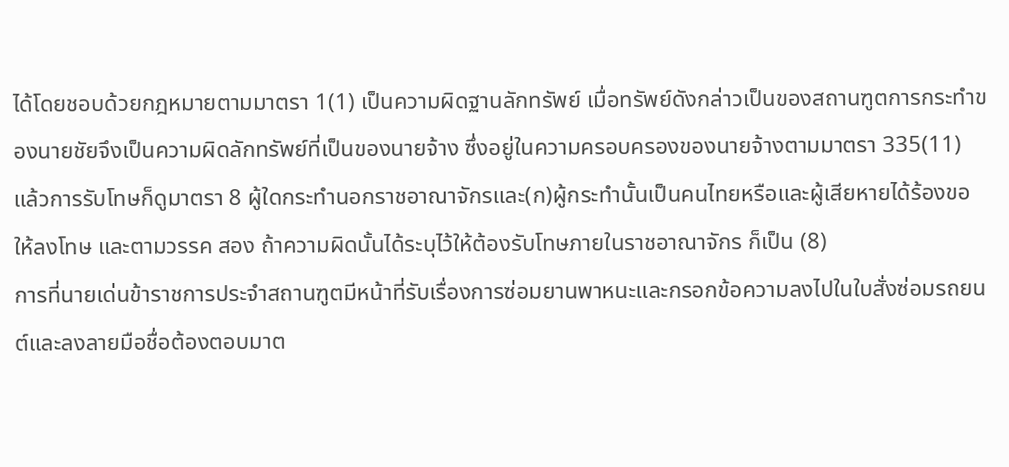ได้โดยชอบด้วยกฎหมายตามมาตรา 1(1) เป็นความผิดฐานลักทรัพย์ เมื่อทรัพย์ดังกล่าวเป็นของสถานฑูตการกระทำของนายชัยจึงเป็นความผิดลักทรัพย์ที่เป็นของนายจ้าง ซึ่งอยู่ในความครอบครองของนายจ้างตามมาตรา 335(11) แล้วการรับโทษก็ดูมาตรา 8 ผู้ใดกระทำนอกราชอาณาจักรและ(ก)ผู้กระทำนั้นเป็นคนไทยหรือและผู้เสียหายได้ร้องขอให้ลงโทษ และตามวรรค สอง ถ้าความผิดนั้นได้ระบุไว้ให้ต้องรับโทษภายในราชอาณาจักร ก็เป็น (8)
การที่นายเด่นข้าราชการประจำสถานฑูตมีหน้าที่รับเรื่องการซ่อมยานพาหนะและกรอกข้อความลงไปในใบสั่งซ่อมรถยนต์และลงลายมือชื่อต้องตอบมาต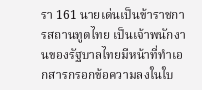รา 161 นายเด่นเป็นข้าราชการสถานทูตไทย เป็นเจ้าพนักงานของรัฐบาลไทยมีหน้าที่ทำเอกสารกรอกข้อความลงในใบ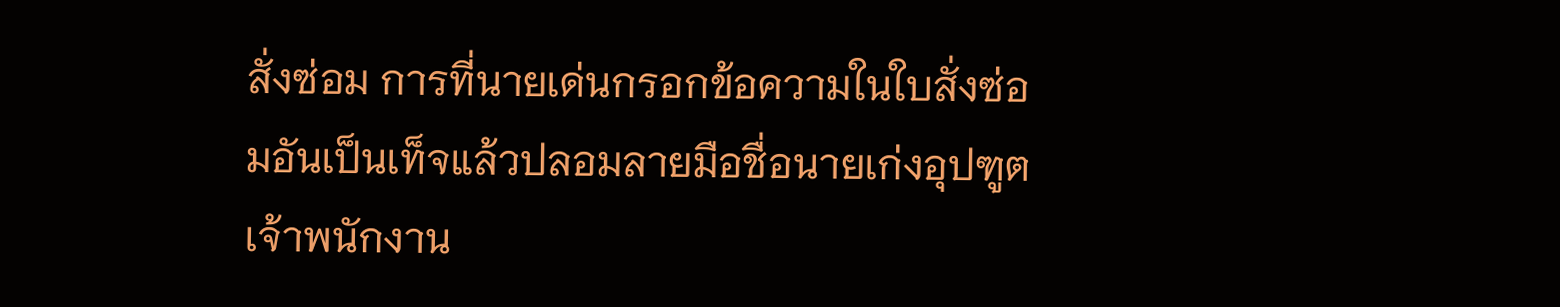สั่งซ่อม การที่นายเด่นกรอกข้อความในใบสั่งซ่อมอันเป็นเท็จแล้วปลอมลายมือชื่อนายเก่งอุปฑูตเจ้าพนักงาน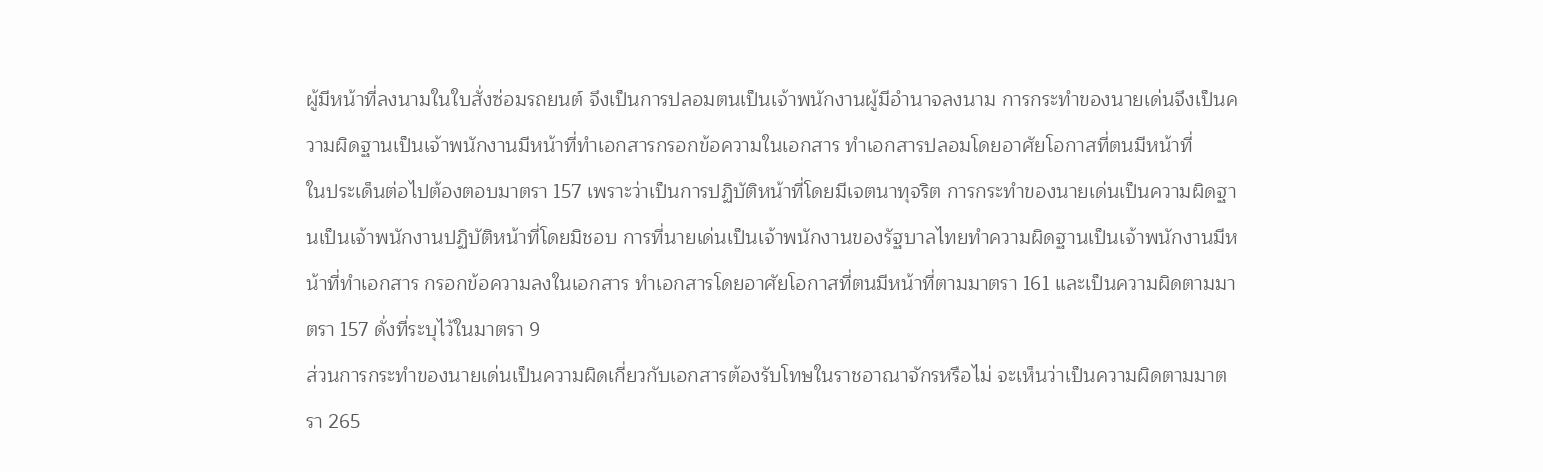ผู้มีหน้าที่ลงนามในใบสั่งซ่อมรถยนต์ จึงเป็นการปลอมตนเป็นเจ้าพนักงานผู้มีอำนาจลงนาม การกระทำของนายเด่นจึงเป็นความผิดฐานเป็นเจ้าพนักงานมีหน้าที่ทำเอกสารกรอกข้อความในเอกสาร ทำเอกสารปลอมโดยอาศัยโอกาสที่ตนมีหน้าที่
ในประเด็นต่อไปต้องตอบมาตรา 157 เพราะว่าเป็นการปฏิบัติหน้าที่โดยมีเจตนาทุจริต การกระทำของนายเด่นเป็นความผิดฐานเป็นเจ้าพนักงานปฏิบัติหน้าที่โดยมิชอบ การที่นายเด่นเป็นเจ้าพนักงานของรัฐบาลไทยทำความผิดฐานเป็นเจ้าพนักงานมีหน้าที่ทำเอกสาร กรอกข้อความลงในเอกสาร ทำเอกสารโดยอาศัยโอกาสที่ตนมีหน้าที่ตามมาตรา 161 และเป็นความผิดตามมาตรา 157 ดั่งที่ระบุไว้ในมาตรา 9
ส่วนการกระทำของนายเด่นเป็นความผิดเกี่ยวกับเอกสารต้องรับโทษในราชอาณาจักรหรือไม่ จะเห็นว่าเป็นความผิดตามมาตรา 265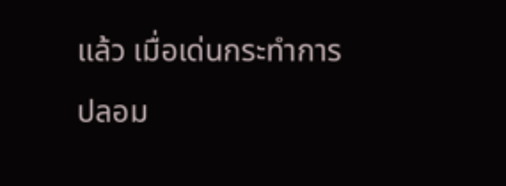แล้ว เมื่อเด่นกระทำการปลอม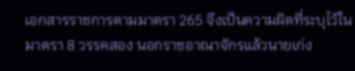เอกสารราชการตามมาตรา 265 จึงเป็นความผิดที่ระบุไว้ในมาตรา 8 วรรคสอง นอกราชอาณาจักรแล้วนายเก่ง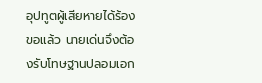อุปทูตผู้เสียหายได้ร้องขอแล้ว นายเด่นจึงต้องรับโทษฐานปลอมเอก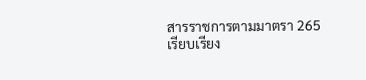สารราชการตามมาตรา 265
เรียบเรียง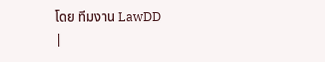โดย ทีมงาน LawDD
|